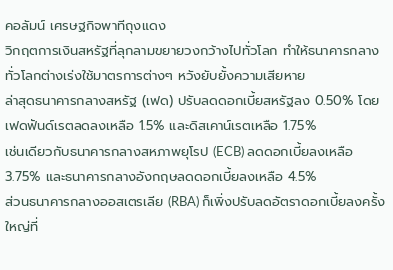คอลัมน์ เศรษฐกิจพาทีถุงแดง
วิกฤตการเงินสหรัฐที่ลุกลามขยายวงกว้างไปทั่วโลก ทำให้ธนาคารกลางทั่วโลกต่างเร่งใช้มาตรการต่างๆ หวังยับยั้งความเสียหาย
ล่าสุดธนาคารกลางสหรัฐ (เฟด) ปรับลดดอกเบี้ยสหรัฐลง 0.50% โดยเฟดฟันด์เรตลดลงเหลือ 1.5% และดิสเคาน์เรตเหลือ 1.75%
เช่นเดียวกับธนาคารกลางสหภาพยุโรป (ECB) ลดดอกเบี้ยลงเหลือ 3.75% และธนาคารกลางอังกฤษลดดอกเบี้ยลงเหลือ 4.5%
ส่วนธนาคารกลางออสเตรเลีย (RBA) ก็เพิ่งปรับลดอัตราดอกเบี้ยลงครั้งใหญ่ที่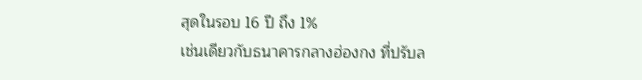สุดในรอบ 16 ปี ถึง 1%
เช่นเดียวกับธนาคารกลางฮ่องกง ที่ปรับล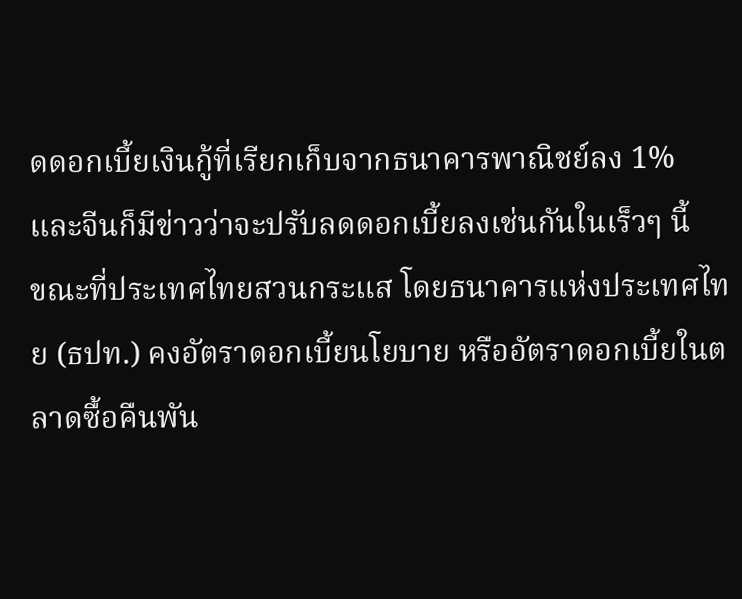ดดอกเบี้ยเงินกู้ที่เรียกเก็บจากธนาคารพาณิชย์ลง 1%
และจีนก็มีข่าวว่าจะปรับลดดอกเบี้ยลงเช่นกันในเร็วๆ นี้
ขณะที่ประเทศไทยสวนกระแส โดยธนาคารแห่งประเทศไทย (ธปท.) คงอัตราดอกเบี้ยนโยบาย หรืออัตราดอกเบี้ยในตลาดซื้อคืนพัน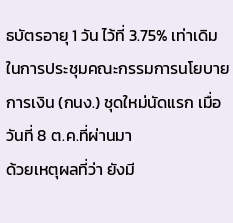ธบัตรอายุ 1 วัน ไว้ที่ 3.75% เท่าเดิม ในการประชุมคณะกรรมการนโยบายการเงิน (กนง.) ชุดใหม่นัดแรก เมื่อวันที่ 8 ต.ค.ที่ผ่านมา
ด้วยเหตุผลที่ว่า ยังมี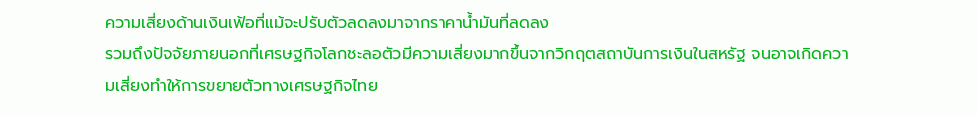ความเสี่ยงด้านเงินเฟ้อที่แม้จะปรับตัวลดลงมาจากราคาน้ำมันที่ลดลง
รวมถึงปัจจัยภายนอกที่เศรษฐกิจโลกชะลอตัวมีความเสี่ยงมากขึ้นจากวิกฤตสถาบันการเงินในสหรัฐ จนอาจเกิดความเสี่ยงทำให้การขยายตัวทางเศรษฐกิจไทย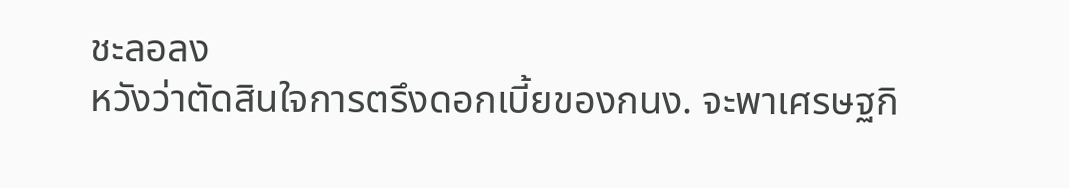ชะลอลง
หวังว่าตัดสินใจการตรึงดอกเบี้ยของกนง. จะพาเศรษฐกิ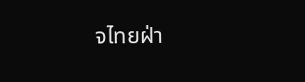จไทยฝ่า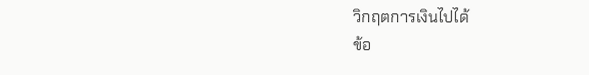วิกฤตการเงินไปได้
ข้อ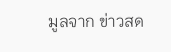มูลจาก ข่าวสด